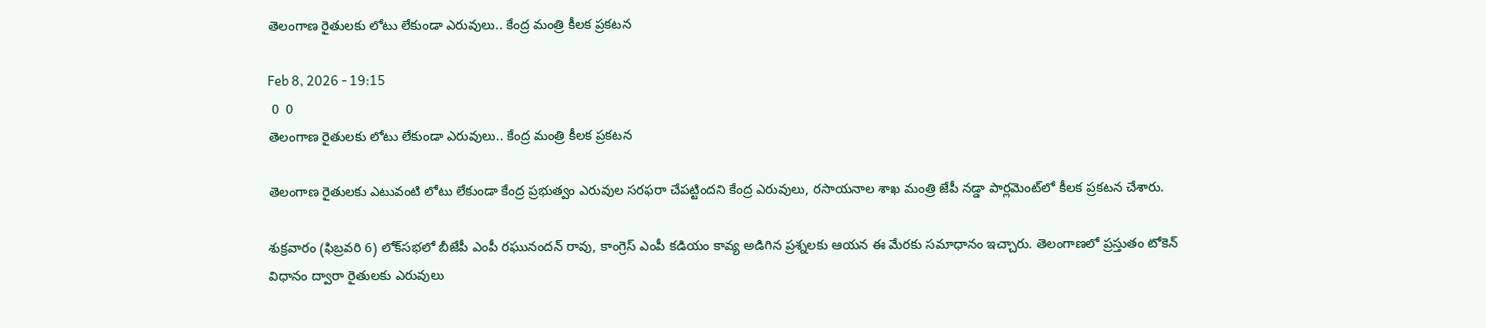తెలంగాణ రైతులకు లోటు లేకుండా ఎరువులు.. కేంద్ర మంత్రి కీలక ప్రకటన

Feb 8, 2026 - 19:15
 0  0
తెలంగాణ రైతులకు లోటు లేకుండా ఎరువులు.. కేంద్ర మంత్రి కీలక ప్రకటన

తెలంగాణ రైతులకు ఎటువంటి లోటు లేకుండా కేంద్ర ప్రభుత్వం ఎరువుల సరఫరా చేపట్టిందని కేంద్ర ఎరువులు, రసాయనాల శాఖ మంత్రి జేపీ నడ్డా పార్లమెంట్‌లో కీలక ప్రకటన చేశారు.

శుక్రవారం (ఫిబ్రవరి 6) లోక్‌సభలో బీజేపీ ఎంపీ రఘునందన్‌ రావు, కాంగ్రెస్‌ ఎంపీ కడియం కావ్య అడిగిన ప్రశ్నలకు ఆయన ఈ మేరకు సమాధానం ఇచ్చారు. తెలంగాణలో ప్రస్తుతం టోకెన్‌ విధానం ద్వారా రైతులకు ఎరువులు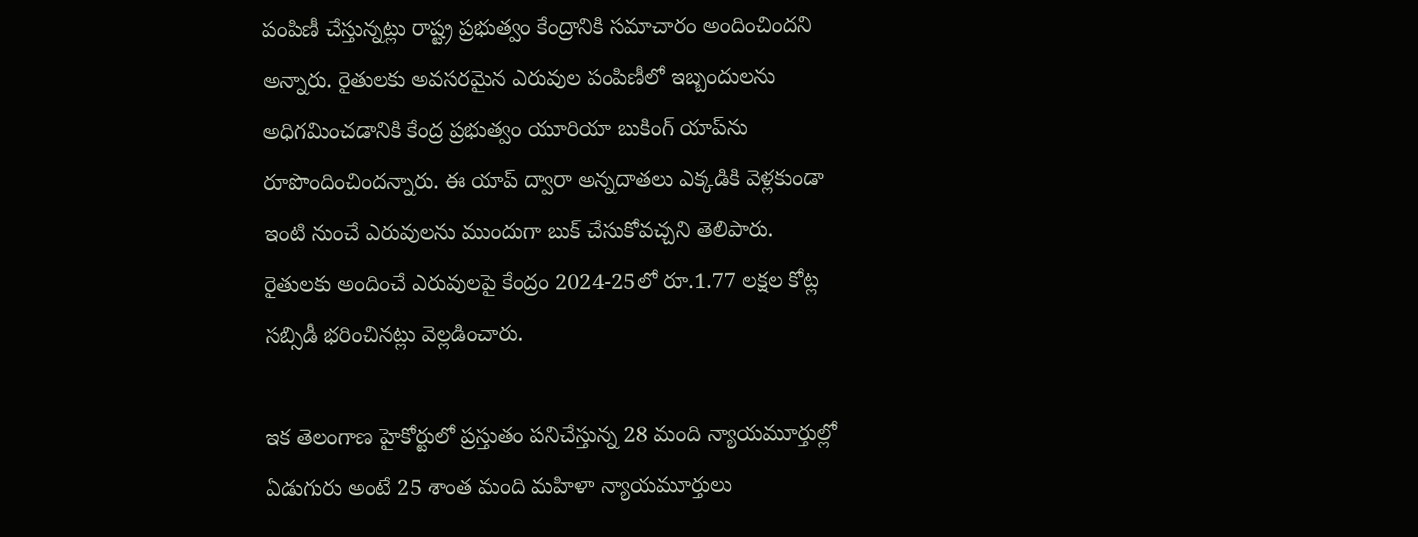పంపిణీ చేస్తున్నట్లు రాష్ట్ర ప్రభుత్వం కేంద్రానికి సమాచారం అందించిందని అన్నారు. రైతులకు అవసరమైన ఎరువుల పంపిణీలో ఇబ్బందులను అధిగమించడానికి కేంద్ర ప్రభుత్వం యూరియా బుకింగ్‌ యాప్‌ను రూపొందించిందన్నారు. ఈ యాప్ ద్వారా అన్నదాతలు ఎక్కడికి వెళ్లకుండా ఇంటి నుంచే ఎరువులను ముందుగా బుక్‌ చేసుకోవచ్చని తెలిపారు. రైతులకు అందించే ఎరువులపై కేంద్రం 2024-25లో రూ.1.77 లక్షల కోట్ల సబ్సిడీ భరించినట్లు వెల్లడించారు.

ఇక తెలంగాణ హైకోర్టులో ప్రస్తుతం పనిచేస్తున్న 28 మంది న్యాయమూర్తుల్లో ఏడుగురు అంటే 25 శాంత మంది మహిళా న్యాయమూర్తులు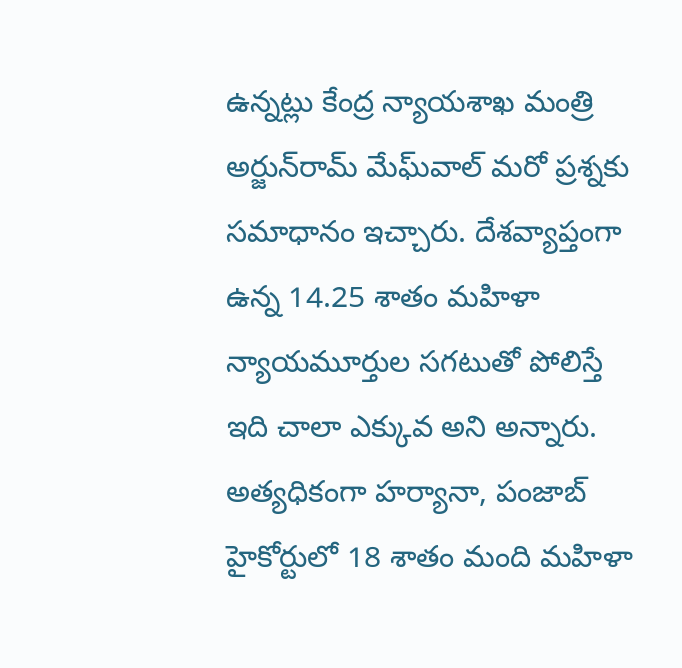ఉన్నట్లు కేంద్ర న్యాయశాఖ మంత్రి అర్జున్‌రామ్‌ మేఘ్‌వాల్‌ మరో ప్రశ్నకు సమాధానం ఇచ్చారు. దేశవ్యాప్తంగా ఉన్న 14.25 శాతం మహిళా న్యాయమూర్తుల సగటుతో పోలిస్తే ఇది చాలా ఎక్కువ అని అన్నారు. అత్యధికంగా హర్యానా, పంజాబ్ హైకోర్టులో 18 శాతం మంది మహిళా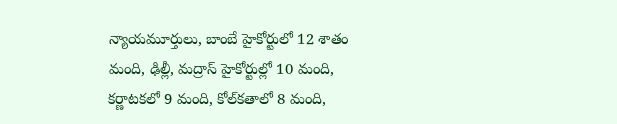న్యాయమూర్తులు, బాంబే హైకోర్టులో 12 శాతం మంది, ఢిల్లీ, మద్రాస్‌ హైకోర్టుల్లో 10 మంది, కర్ణాటకలో 9 మంది, కోల్‌కతాలో 8 మంది,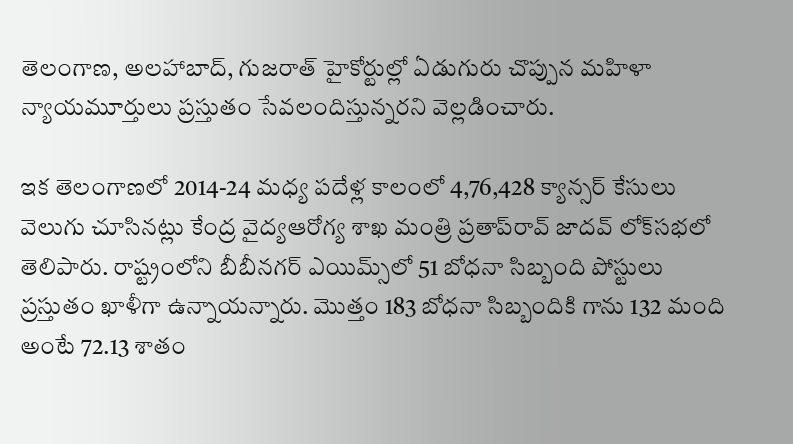తెలంగాణ, అలహాబాద్, గుజరాత్ హైకోర్టుల్లో ఏడుగురు చొప్పున మహిళా న్యాయమూర్తులు ప్రస్తుతం సేవలందిస్తున్నరని వెల్లడించారు.

ఇక తెలంగాణలో 2014-24 మధ్య పదేళ్ల కాలంలో 4,76,428 క్యాన్సర్‌ కేసులు వెలుగు చూసినట్లు కేంద్ర వైద్యఆరోగ్య శాఖ మంత్రి ప్రతాప్‌రావ్‌ జాదవ్‌ లోక్‌సభలో తెలిపారు. రాష్ట్రంలోని బీబీనగర్‌ ఎయిమ్స్‌లో 51 బోధనా సిబ్బంది పోస్టులు ప్రస్తుతం ఖాళీగా ఉన్నాయన్నారు. మొత్తం 183 బోధనా సిబ్బందికి గాను 132 మంది అంటే 72.13 శాతం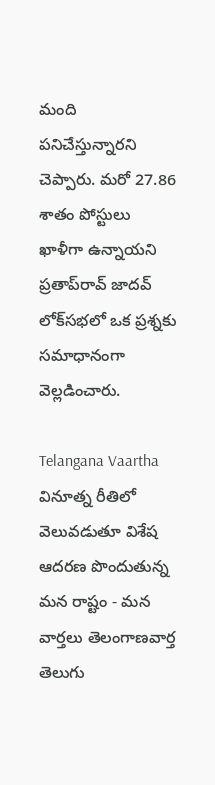మంది పనిచేస్తున్నారని చెప్పారు. మరో 27.86 శాతం పోస్టులు ఖాళీగా ఉన్నాయని ప్రతాప్‌రావ్‌ జాదవ్‌ లోక్‌సభలో ఒక ప్రశ్నకు సమాధానంగా వెల్లడించారు.

Telangana Vaartha వినూత్న రీతిలో వెలువడుతూ విశేష ఆదరణ పొందుతున్న మన రాష్టం - మన వార్తలు తెలంగాణవార్త తెలుగు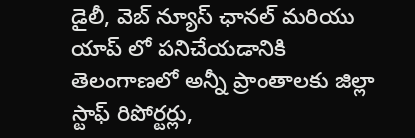డైలీ, వెబ్ న్యూస్ ఛానల్ మరియు యాప్ లో పనిచేయడానికి తెలంగాణలో అన్నీ ప్రాంతాలకు జిల్లా స్టాఫ్ రిపోర్టర్లు,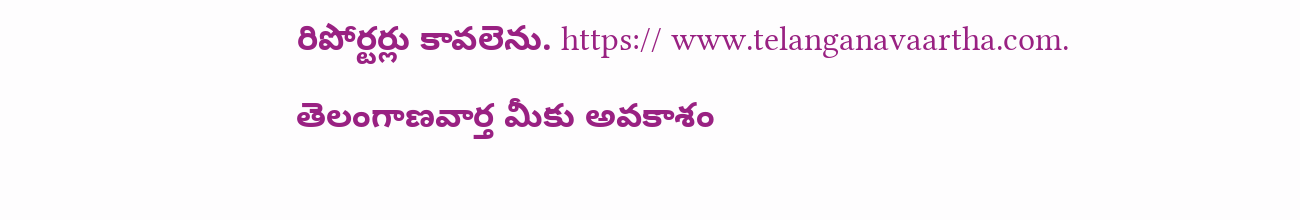రిపోర్టర్లు కావలెను. https:// www.telanganavaartha.com. తెలంగాణవార్త మీకు అవకాశం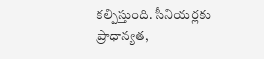కల్పిస్తుంది. సీనియర్లకు ప్రాధాన్యత,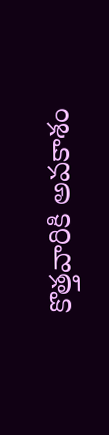కొత్తవారికి అవకాశం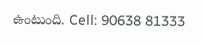ఉంటుంది. Cell: 90638 81333